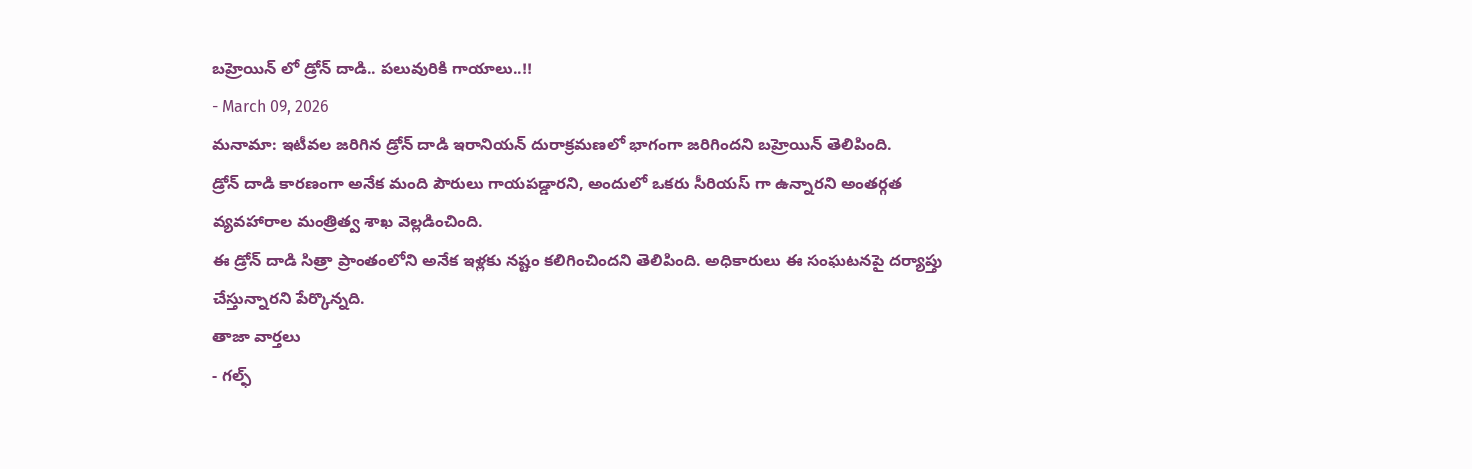బహ్రెయిన్ లో డ్రోన్ దాడి.. పలువురికి గాయాలు..!!
- March 09, 2026
మనామా: ఇటీవల జరిగిన డ్రోన్ దాడి ఇరానియన్ దురాక్రమణలో భాగంగా జరిగిందని బహ్రెయిన్ తెలిపింది.
డ్రోన్ దాడి కారణంగా అనేక మంది పౌరులు గాయపడ్డారని, అందులో ఒకరు సీరియస్ గా ఉన్నారని అంతర్గత వ్యవహారాల మంత్రిత్వ శాఖ వెల్లడించింది.
ఈ డ్రోన్ దాడి సిత్రా ప్రాంతంలోని అనేక ఇళ్లకు నష్టం కలిగించిందని తెలిపింది. అధికారులు ఈ సంఘటనపై దర్యాప్తు చేస్తున్నారని పేర్కొన్నది.
తాజా వార్తలు
- గల్ఫ్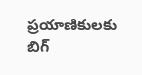ప్రయాణికులకు బిగ్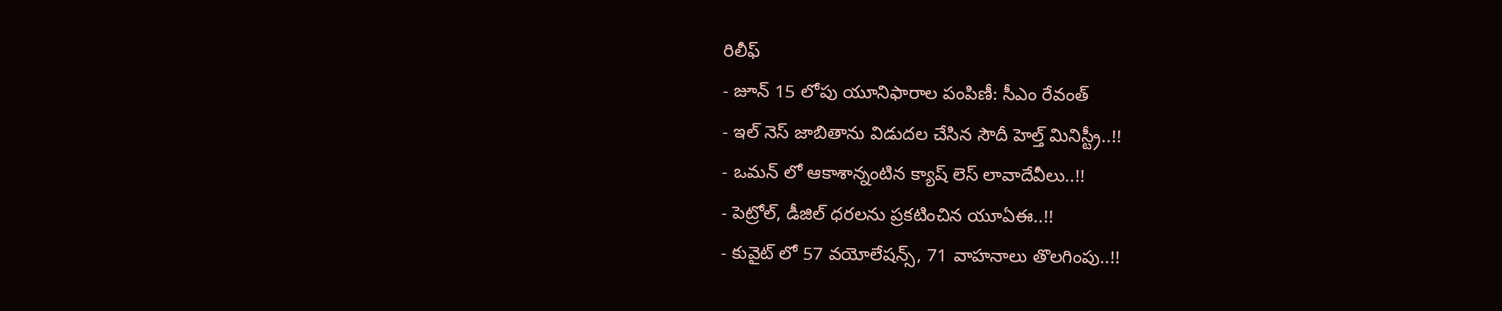రిలీఫ్
- జూన్ 15 లోపు యూనిఫారాల పంపిణీ: సీఎం రేవంత్
- ఇల్ నెస్ జాబితాను విడుదల చేసిన సౌదీ హెల్త్ మినిస్ట్రీ..!!
- ఒమన్ లో ఆకాశాన్నంటిన క్యాష్ లెస్ లావాదేవీలు..!!
- పెట్రోల్, డీజిల్ ధరలను ప్రకటించిన యూఏఈ..!!
- కువైట్ లో 57 వయోలేషన్స్, 71 వాహనాలు తొలగింపు..!!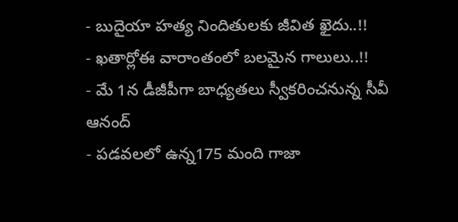- బుదైయా హత్య నిందితులకు జీవిత ఖైదు..!!
- ఖతార్లోఈ వారాంతంలో బలమైన గాలులు..!!
- మే 1న డీజీపీగా బాధ్యతలు స్వీకరించనున్న సీవీ ఆనంద్
- పడవలలో ఉన్న175 మంది గాజా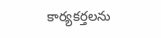కార్యకర్తలను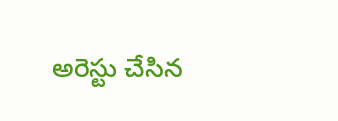అరెస్టు చేసిన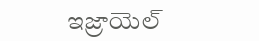ఇజ్రాయెల్